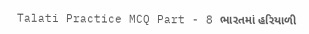Talati Practice MCQ Part - 8 ભારતમાં હરિયાળી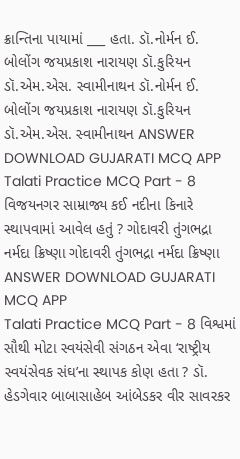ક્રાન્તિના પાયામાં ___ હતા. ડૉ.નોર્મન ઈ. બોલોંગ જયપ્રકાશ નારાયણ ડૉ.કુરિયન ડૉ.એમ.એસ. સ્વામીનાથન ડૉ.નોર્મન ઈ. બોલોંગ જયપ્રકાશ નારાયણ ડૉ.કુરિયન ડૉ.એમ.એસ. સ્વામીનાથન ANSWER DOWNLOAD GUJARATI MCQ APP
Talati Practice MCQ Part - 8 વિજયનગર સામ્રાજ્ય કઈ નદીના કિનારે સ્થાપવામાં આવેલ હતું ? ગોદાવરી તુંગભદ્રા નર્મદા ક્રિષ્ણા ગોદાવરી તુંગભદ્રા નર્મદા ક્રિષ્ણા ANSWER DOWNLOAD GUJARATI MCQ APP
Talati Practice MCQ Part - 8 વિશ્વમાં સૌથી મોટા સ્વયંસેવી સંગઠન એવા ‘રાષ્ટ્રીય સ્વયંસેવક સંઘ’ના સ્થાપક કોણ હતા ? ડૉ. હેડગેવાર બાબાસાહેબ આંબેડકર વીર સાવરકર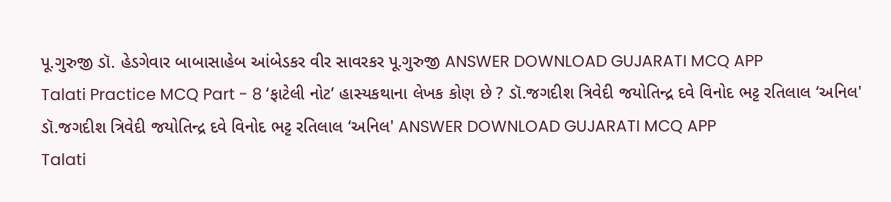પૂ.ગુરુજી ડૉ. હેડગેવાર બાબાસાહેબ આંબેડકર વીર સાવરકર પૂ.ગુરુજી ANSWER DOWNLOAD GUJARATI MCQ APP
Talati Practice MCQ Part - 8 ‘ફાટેલી નોટ’ હાસ્યકથાના લેખક કોણ છે ? ડૉ.જગદીશ ત્રિવેદી જયોતિન્દ્ર દવે વિનોદ ભટ્ટ રતિલાલ ‘અનિલ' ડૉ.જગદીશ ત્રિવેદી જયોતિન્દ્ર દવે વિનોદ ભટ્ટ રતિલાલ ‘અનિલ' ANSWER DOWNLOAD GUJARATI MCQ APP
Talati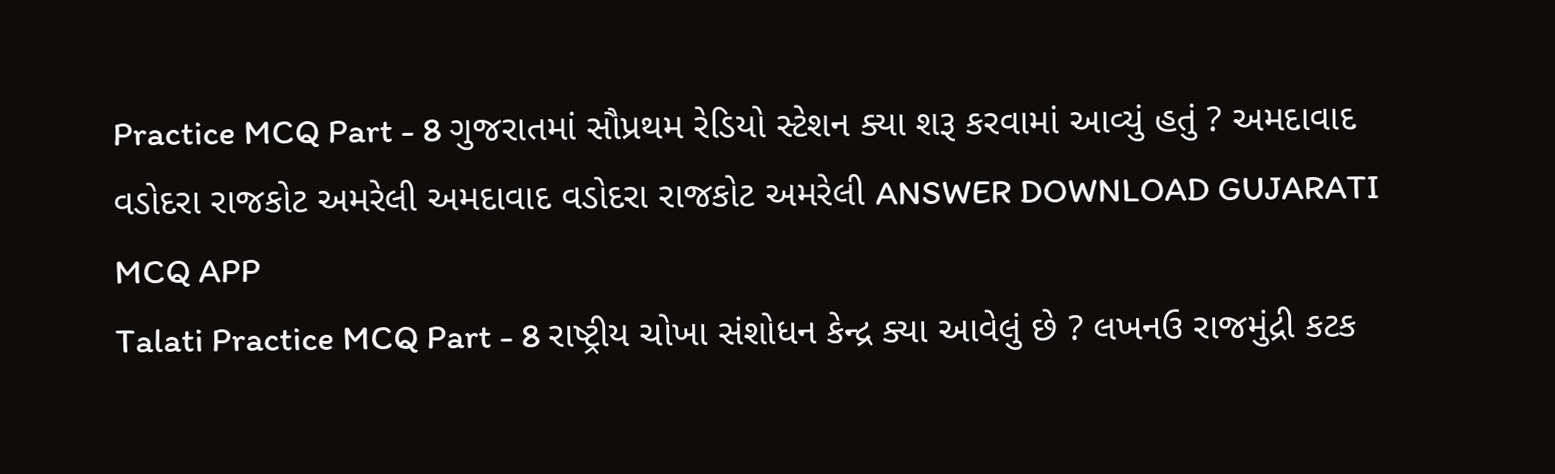Practice MCQ Part - 8 ગુજરાતમાં સૌપ્રથમ રેડિયો સ્ટેશન ક્યા શરૂ કરવામાં આવ્યું હતું ? અમદાવાદ વડોદરા રાજકોટ અમરેલી અમદાવાદ વડોદરા રાજકોટ અમરેલી ANSWER DOWNLOAD GUJARATI MCQ APP
Talati Practice MCQ Part - 8 રાષ્ટ્રીય ચોખા સંશોધન કેન્દ્ર ક્યા આવેલું છે ? લખનઉ રાજમુંદ્રી કટક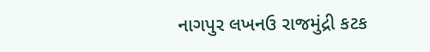નાગપુર લખનઉ રાજમુંદ્રી કટક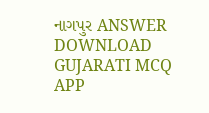નાગપુર ANSWER DOWNLOAD GUJARATI MCQ APP